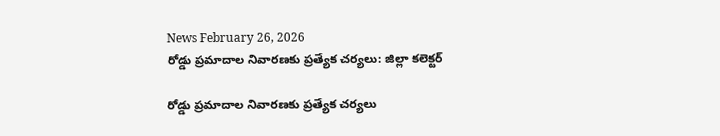News February 26, 2026
రోడ్డు ప్రమాదాల నివారణకు ప్రత్యేక చర్యలు: జిల్లా కలెక్టర్

రోడ్డు ప్రమాదాల నివారణకు ప్రత్యేక చర్యలు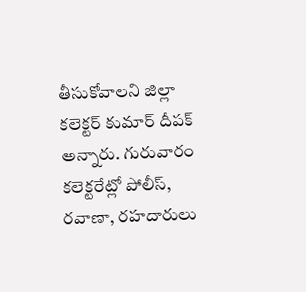తీసుకోవాలని జిల్లా కలెక్టర్ కుమార్ దీపక్ అన్నారు. గురువారం కలెక్టరేట్లో పోలీస్, రవాణా, రహదారులు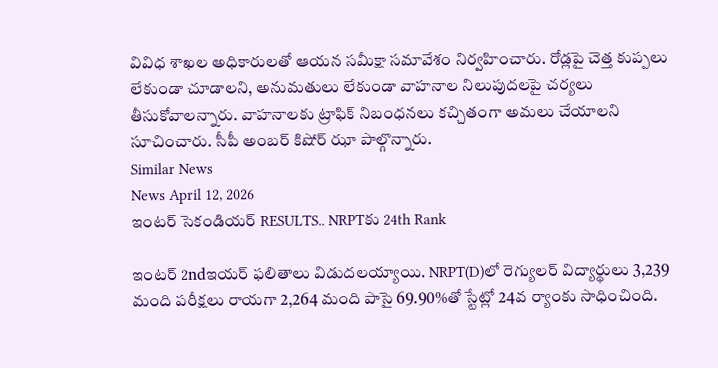వివిధ శాఖల అధికారులతో ఆయన సమీక్షా సమావేశం నిర్వహించారు. రోడ్లపై చెత్త కుప్పలు లేకుండా చూడాలని, అనుమతులు లేకుండా వాహనాల నిలుపుదలపై చర్యలు తీసుకోవాలన్నారు. వాహనాలకు ట్రాఫిక్ నిబంధనలు కచ్చితంగా అమలు చేయాలని సూచించారు. సీపీ అంబర్ కిషోర్ ఝా పాల్గొన్నారు.
Similar News
News April 12, 2026
ఇంటర్ సెకండియర్ RESULTS.. NRPTకు 24th Rank

ఇంటర్ 2ndఇయర్ ఫలితాలు విడుదలయ్యాయి. NRPT(D)లో రెగ్యులర్ విద్యార్థులు 3,239 మంది పరీక్షలు రాయగా 2,264 మంది పాసై 69.90%తో స్టేట్లో 24వ ర్యాంకు సాధించింది.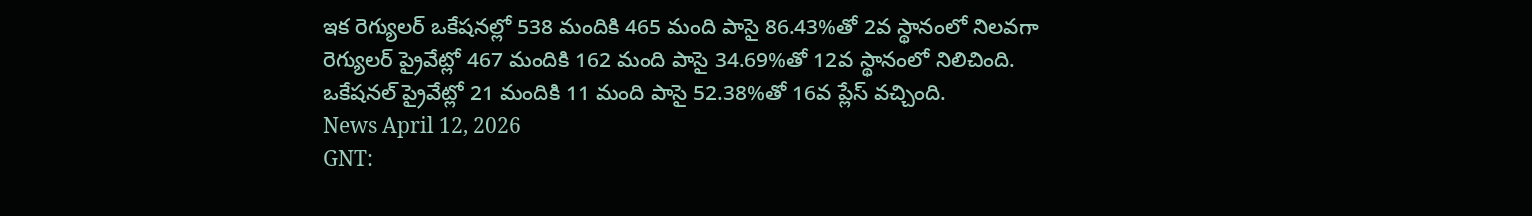ఇక రెగ్యులర్ ఒకేషనల్లో 538 మందికి 465 మంది పాసై 86.43%తో 2వ స్థానంలో నిలవగా రెగ్యులర్ ప్రైవేట్లో 467 మందికి 162 మంది పాసై 34.69%తో 12వ స్థానంలో నిలిచింది. ఒకేషనల్ ప్రైవేట్లో 21 మందికి 11 మంది పాసై 52.38%తో 16వ ప్లేస్ వచ్చింది.
News April 12, 2026
GNT: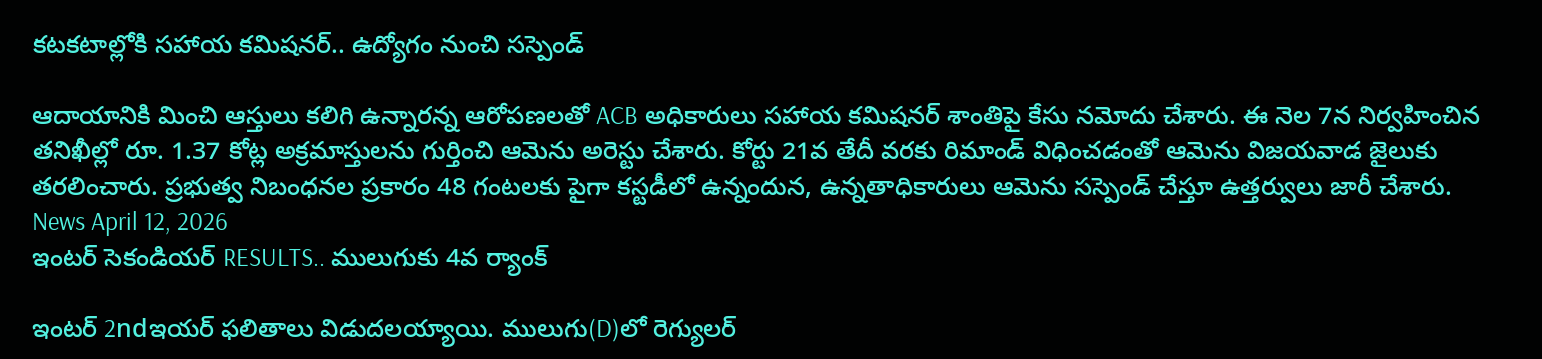కటకటాల్లోకి సహాయ కమిషనర్.. ఉద్యోగం నుంచి సస్పెండ్

ఆదాయానికి మించి ఆస్తులు కలిగి ఉన్నారన్న ఆరోపణలతో ACB అధికారులు సహాయ కమిషనర్ శాంతిపై కేసు నమోదు చేశారు. ఈ నెల 7న నిర్వహించిన తనిఖీల్లో రూ. 1.37 కోట్ల అక్రమాస్తులను గుర్తించి ఆమెను అరెస్టు చేశారు. కోర్టు 21వ తేదీ వరకు రిమాండ్ విధించడంతో ఆమెను విజయవాడ జైలుకు తరలించారు. ప్రభుత్వ నిబంధనల ప్రకారం 48 గంటలకు పైగా కస్టడీలో ఉన్నందున, ఉన్నతాధికారులు ఆమెను సస్పెండ్ చేస్తూ ఉత్తర్వులు జారీ చేశారు.
News April 12, 2026
ఇంటర్ సెకండియర్ RESULTS.. ములుగుకు 4వ ర్యాంక్

ఇంటర్ 2ndఇయర్ ఫలితాలు విడుదలయ్యాయి. ములుగు(D)లో రెగ్యులర్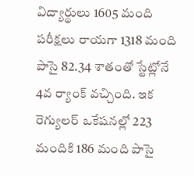విద్యార్థులు 1605 మంది పరీక్షలు రాయగా 1318 మంది పాసై 82.34 శాతంతో స్టేట్లోనే 4వ ర్యాంక్ వచ్చింది. ఇక రెగ్యులర్ ఒకేషనల్లో 223 మందికి 186 మంది పాసై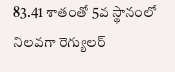83.41 శాతంతో 5వ స్థానంలో నిలవగా రెగ్యులర్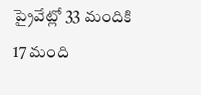ప్రైవేట్లో 33 మందికి 17 మంది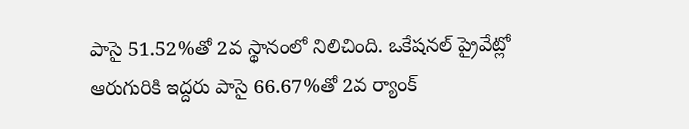పాసై 51.52%తో 2వ స్థానంలో నిలిచింది. ఒకేషనల్ ప్రైవేట్లో ఆరుగురికి ఇద్దరు పాసై 66.67%తో 2వ ర్యాంక్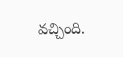వచ్చింది.